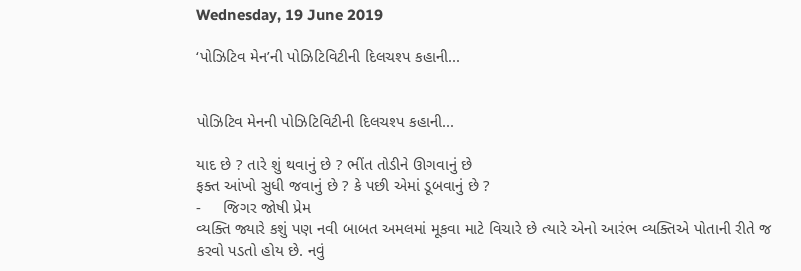Wednesday, 19 June 2019

‘પોઝિટિવ મેન’ની પોઝિટિવિટીની દિલચશ્પ કહાની...


પોઝિટિવ મેનની પોઝિટિવિટીની દિલચશ્પ કહાની...

યાદ છે ? તારે શું થવાનું છે ? ભીંત તોડીને ઊગવાનું છે
ફક્ત આંખો સુધી જવાનું છે ? કે પછી એમાં ડૂબવાનું છે ?
-     જિગર જોષી પ્રેમ
વ્યક્તિ જ્યારે કશું પણ નવી બાબત અમલમાં મૂકવા માટે વિચારે છે ત્યારે એનો આરંભ વ્યક્તિએ પોતાની રીતે જ કરવો પડતો હોય છે. નવું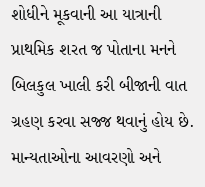શોધીને મૂકવાની આ યાત્રાની પ્રાથમિક શરત જ પોતાના મનને બિલકુલ ખાલી કરી બીજાની વાત ગ્રહણ કરવા સજ્જ થવાનું હોય છે. માન્યતાઓના આવરણો અને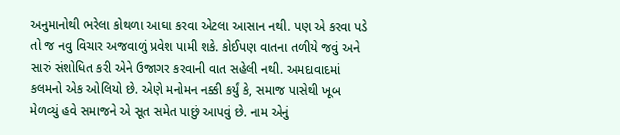અનુમાનોથી ભરેલા કોથળા આઘા કરવા એટલા આસાન નથી. પણ એ કરવા પડે તો જ નવુ વિચાર અજવાળું પ્રવેશ પામી શકે. કોઈપણ વાતના તળીયે જવું અને સારું સંશોધિત કરી એને ઉજાગર કરવાની વાત સહેલી નથી. અમદાવાદમાં કલમનો એક ઓલિયો છે. એણે મનોમન નક્કી કર્યું કે, સમાજ પાસેથી ખૂબ મેળવ્યું હવે સમાજને એ સૂત સમેત પાછું આપવું છે. નામ એનું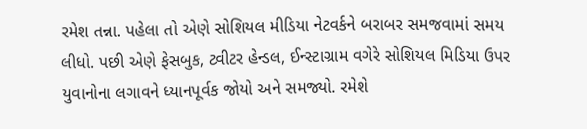રમેશ તન્ના. પહેલા તો એણે સોશિયલ મીડિયા નેટવર્કને બરાબર સમજવામાં સમય લીધો. પછી એણે ફેસબુક, ટ્વીટર હેન્ડલ, ઈન્સ્ટાગ્રામ વગેરે સોશિયલ મિડિયા ઉપર યુવાનોના લગાવને ધ્યાનપૂર્વક જોયો અને સમજ્યો. રમેશે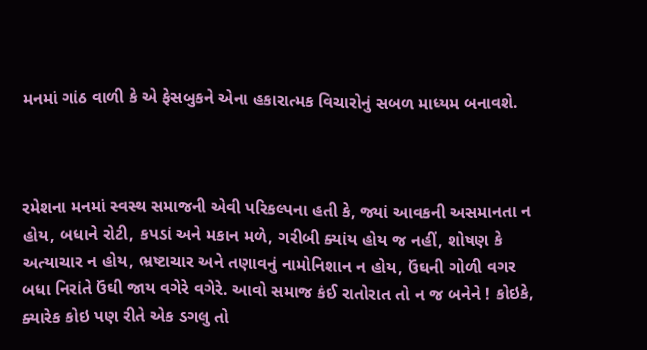મનમાં ગાંઠ વાળી કે એ ફેસબુકને એના હકારાત્મક વિચારોનું સબળ માધ્યમ બનાવશે.



રમેશના મનમાં સ્વસ્થ સમાજની એવી પરિકલ્પના હતી કે, જ્યાં આવકની અસમાનતા ન હોય, બધાને રોટી, કપડાં અને મકાન મળે, ગરીબી ક્યાંય હોય જ નહીં, શોષણ કે અત્યાચાર ન હોય, ભ્રષ્ટાચાર અને તણાવનું નામોનિશાન ન હોય, ઉંઘની ગોળી વગર બધા નિરાંતે ઉંઘી જાય વગેરે વગેરે. આવો સમાજ કંઈ રાતોરાત તો ન જ બનેને ! કોઇકે, ક્યારેક કોઇ પણ રીતે એક ડગલુ તો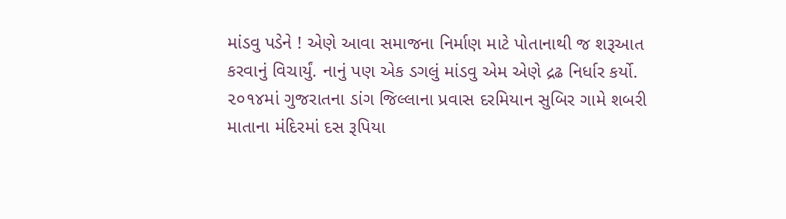માંડવુ પડેને ! એણે આવા સમાજના નિર્માણ માટે પોતાનાથી જ શરૂઆત કરવાનું વિચાર્યું. નાનું પણ એક ડગલું માંડવુ એમ એણે દ્રઢ નિર્ધાર કર્યો.
૨૦૧૪માં ગુજરાતના ડાંગ જિલ્લાના પ્રવાસ દરમિયાન સુબિર ગામે શબરી માતાના મંદિરમાં દસ રૂપિયા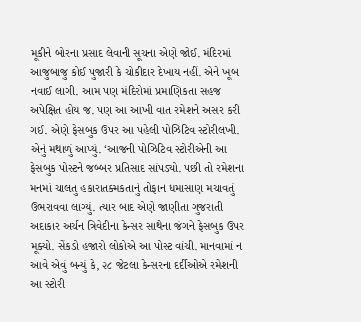મૂકીને બોરના પ્રસાદ લેવાની સૂચના એણે જોઈ. મંદિરમાં આજુબાજુ કોઈ પુજારી કે ચોકીદાર દેખાય નહીં. એને ખૂબ નવાઈ લાગી. આમ પણ મંદિરોમાં પ્રમાણિકતા સહજ અપેક્ષિત હોય જ. પણ આ આખી વાત રમેશને અસર કરી ગઈ. એણે ફેસબુક ઉપર આ પહેલી પોઝિટિવ સ્ટોરીલખી. એનું મથાળું આપ્યું. ‘આજની પોઝિટિવ સ્ટોરીએની આ ફેસબુક પોસ્ટને જબ્બર પ્રતિસાદ સાંપડ્યો. પછી તો રમેશના મનમાં ચાલતુ હકારાતક્મકતાનું તોફાન ધમાસાણ મચાવતું ઉભરાવવા લાગ્યું. ત્યાર બાદ એણે જાણીતા ગુજરાતી અદાકાર અર્ચન ત્રિવેદીના કેન્સર સાથેના જંગને ફેસબુક ઉપર મૂક્યો. સેંકડો હજારો લોકોએ આ પોસ્ટ વાંચી. માનવામાં ન આવે એવું બન્યું કે, ૨૮ જેટલા કેન્સરના દર્દીઓએ રમેશની આ સ્ટોરી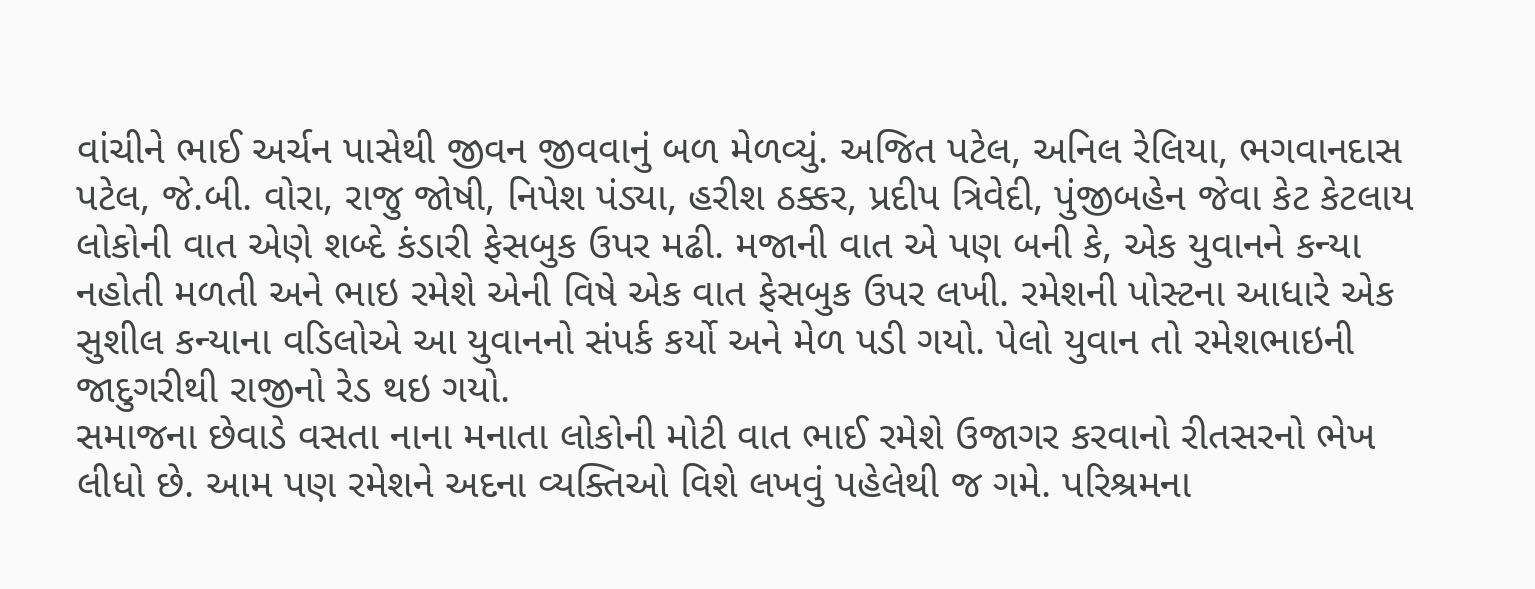વાંચીને ભાઈ અર્ચન પાસેથી જીવન જીવવાનું બળ મેળવ્યું. અજિત પટેલ, અનિલ રેલિયા, ભગવાનદાસ પટેલ, જે.બી. વોરા, રાજુ જોષી, નિપેશ પંડ્યા, હરીશ ઠક્કર, પ્રદીપ ત્રિવેદી, પુંજીબહેન જેવા કેટ કેટલાય લોકોની વાત એણે શબ્દે કંડારી ફેસબુક ઉપર મઢી. મજાની વાત એ પણ બની કે, એક યુવાનને કન્યા નહોતી મળતી અને ભાઇ રમેશે એની વિષે એક વાત ફેસબુક ઉપર લખી. રમેશની પોસ્ટના આધારે એક સુશીલ કન્યાના વડિલોએ આ યુવાનનો સંપર્ક કર્યો અને મેળ પડી ગયો. પેલો યુવાન તો રમેશભાઇની જાદુગરીથી રાજીનો રેડ થઇ ગયો.
સમાજના છેવાડે વસતા નાના મનાતા લોકોની મોટી વાત ભાઈ રમેશે ઉજાગર કરવાનો રીતસરનો ભેખ લીધો છે. આમ પણ રમેશને અદના વ્યક્તિઓ વિશે લખવું પહેલેથી જ ગમે. પરિશ્રમના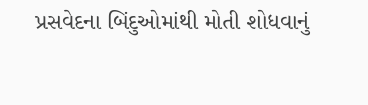પ્રસવેદના બિંદુઓમાંથી મોતી શોધવાનું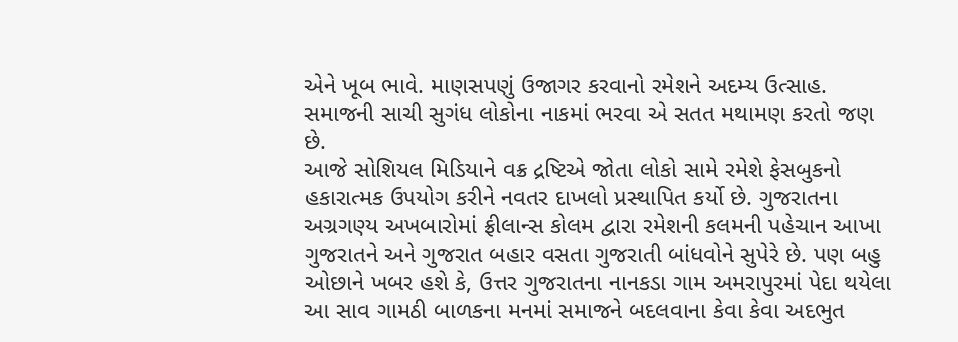એને ખૂબ ભાવે. માણસપણું ઉજાગર કરવાનો રમેશને અદમ્ય ઉત્સાહ. સમાજની સાચી સુગંધ લોકોના નાકમાં ભરવા એ સતત મથામણ કરતો જણ છે.
આજે સોશિયલ મિડિયાને વક્ર દ્રષ્ટિએ જોતા લોકો સામે રમેશે ફેસબુકનો હકારાત્મક ઉપયોગ કરીને નવતર દાખલો પ્રસ્થાપિત કર્યો છે. ગુજરાતના અગ્રગણ્ય અખબારોમાં ફ્રીલાન્સ કોલમ દ્વારા રમેશની કલમની પહેચાન આખા ગુજરાતને અને ગુજરાત બહાર વસતા ગુજરાતી બાંધવોને સુપેરે છે. પણ બહુ ઓછાને ખબર હશે કે, ઉત્તર ગુજરાતના નાનકડા ગામ અમરાપુરમાં પેદા થયેલા આ સાવ ગામઠી બાળકના મનમાં સમાજને બદલવાના કેવા કેવા અદભુત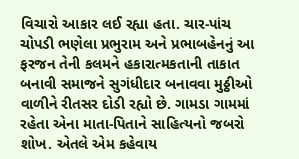વિચારો આકાર લઈ રહ્યા હતા. ચાર-પાંચ ચોપડી ભણેલા પ્રભુરામ અને પ્રભાબહેનનું આ ફરજન તેની કલમને હકારાત્મકતાની તાકાત બનાવી સમાજને સુગંધીદાર બનાવવા મુઠ્ઠીઓ વાળીને રીતસર દોડી રહ્યો છે. ગામડા ગામમાં રહેતા એના માતા-પિતાને સાહિત્યનો જબરો શોખ. એતલે એમ કહેવાય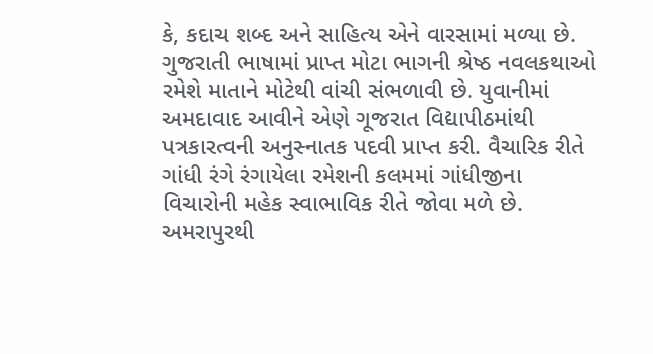કે, કદાચ શબ્દ અને સાહિત્ય એને વારસામાં મળ્યા છે. ગુજરાતી ભાષામાં પ્રાપ્ત મોટા ભાગની શ્રેષ્ઠ નવલકથાઓ રમેશે માતાને મોટેથી વાંચી સંભળાવી છે. યુવાનીમાં અમદાવાદ આવીને એણે ગૂજરાત વિદ્યાપીઠમાંથી પત્રકારત્વની અનુસ્નાતક પદવી પ્રાપ્ત કરી. વૈચારિક રીતે ગાંધી રંગે રંગાયેલા રમેશની કલમમાં ગાંધીજીના વિચારોની મહેક સ્વાભાવિક રીતે જોવા મળે છે. અમરાપુરથી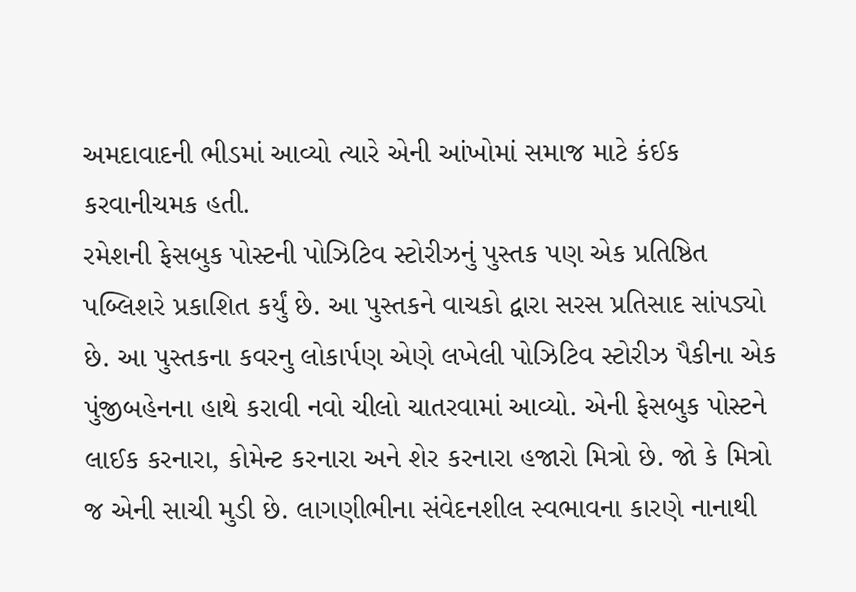અમદાવાદની ભીડમાં આવ્યો ત્યારે એની આંખોમાં સમાજ માટે કંઈક કરવાનીચમક હતી.
રમેશની ફેસબુક પોસ્ટની પોઝિટિવ સ્ટોરીઝનું પુસ્તક પણ એક પ્રતિષ્ઠિત પબ્લિશરે પ્રકાશિત કર્યું છે. આ પુસ્તકને વાચકો દ્વારા સરસ પ્રતિસાદ સાંપડ્યો છે. આ પુસ્તકના કવરનુ લોકાર્પણ એણે લખેલી પોઝિટિવ સ્ટોરીઝ પૈકીના એક પુંજીબહેનના હાથે કરાવી નવો ચીલો ચાતરવામાં આવ્યો. એની ફેસબુક પોસ્ટને લાઈક કરનારા, કોમેન્ટ કરનારા અને શેર કરનારા હજારો મિત્રો છે. જો કે મિત્રો જ એની સાચી મુડી છે. લાગણીભીના સંવેદનશીલ સ્વભાવના કારણે નાનાથી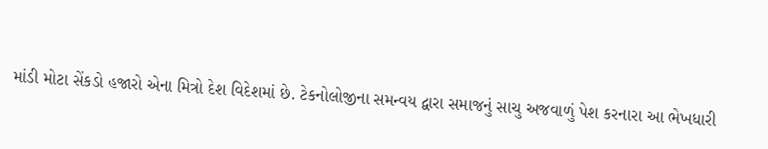માંડી મોટા સેંકડો હજારો એના મિત્રો દેશ વિદેશમાં છે. ટેકનોલોજીના સમન્વય દ્વારા સમાજનું સાચુ અજવાળું પેશ કરનારા આ ભેખધારી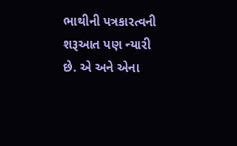ભાથીની પત્રકારત્વની શરૂઆત પણ ન્યારી છે. એ અને એના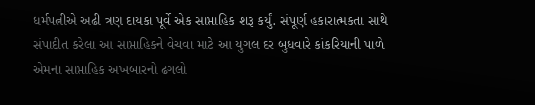ધર્મપત્નીએ અઢી ત્રણ દાયકા પૂર્વે એક સાપ્તાહિક શરૂ કર્યું. સંપૂર્ણ હકારાત્મકતા સાથે સંપાદીત કરેલા આ સાપ્તાહિકને વેચવા માટે આ યુગલ દર બુધવારે કાંકરિયાની પાળે એમના સાપ્તાહિક અખબારનો ઢગલો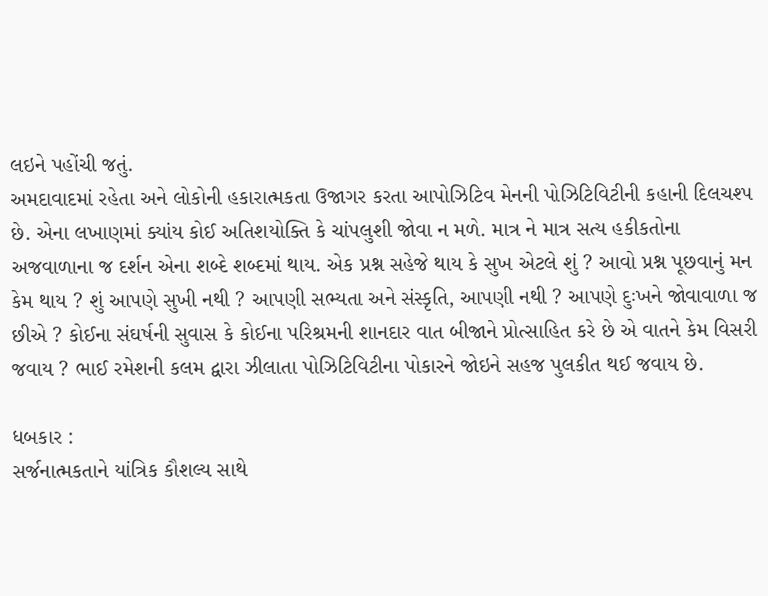લઇને પહોંચી જતું.
અમદાવાદમાં રહેતા અને લોકોની હકારાત્મકતા ઉજાગર કરતા આપોઝિટિવ મેનની પોઝિટિવિટીની કહાની દિલચશ્પ છે. એના લખાણમાં ક્યાંય કોઈ અતિશયોક્તિ કે ચાંપલુશી જોવા ન મળે. માત્ર ને માત્ર સત્ય હકીકતોના અજવાળાના જ દર્શન એના શબ્દે શબ્દમાં થાય. એક પ્રશ્ન સહેજે થાય કે સુખ એટલે શું ? આવો પ્રશ્ન પૂછવાનું મન કેમ થાય ? શું આપણે સુખી નથી ? આપણી સભ્યતા અને સંસ્કૃતિ, આપણી નથી ? આપણે દુઃખને જોવાવાળા જ છીએ ? કોઈના સંઘર્ષની સુવાસ કે કોઈના પરિશ્રમની શાનદાર વાત બીજાને પ્રોત્સાહિત કરે છે એ વાતને કેમ વિસરી જવાય ? ભાઈ રમેશની કલમ દ્વારા ઝીલાતા પોઝિટિવિટીના પોકારને જોઇને સહજ પુલકીત થઈ જવાય છે.

ધબકાર :
સર્જનાત્મકતાને યાંત્રિક કૌશલ્ય સાથે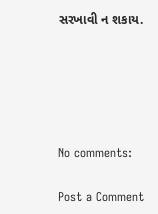સરખાવી ન શકાય.





No comments:

Post a Comment